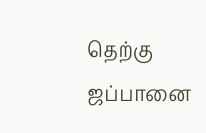தெற்கு ஜப்பானை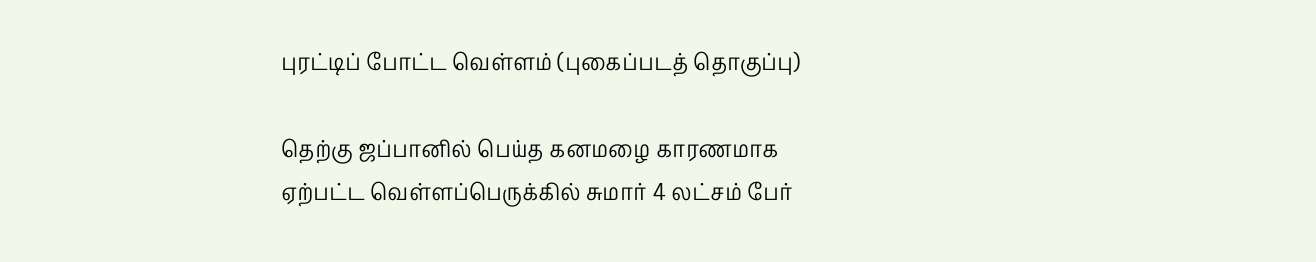புரட்டிப் போட்ட வெள்ளம் (புகைப்படத் தொகுப்பு)

தெற்கு ஜப்பானில் பெய்த கனமழை காரணமாக ஏற்பட்ட வெள்ளப்பெருக்கில் சுமார் 4 லட்சம் பேர்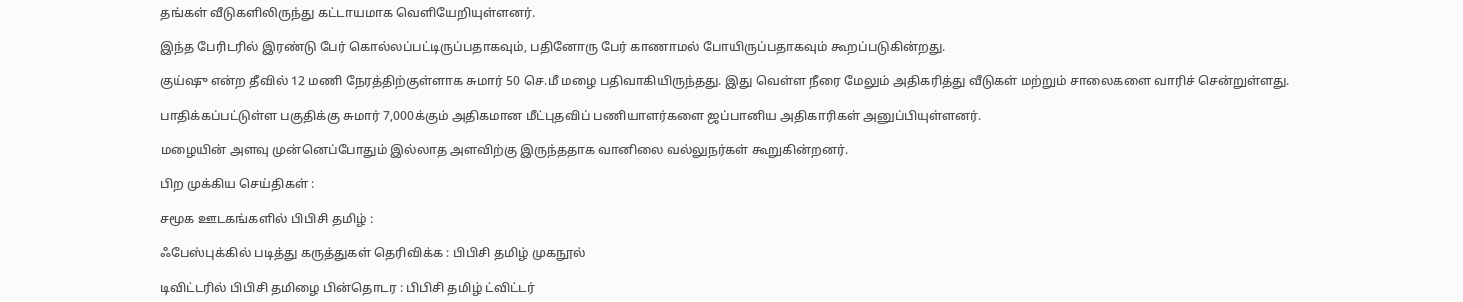தங்கள் வீடுகளிலிருந்து கட்டாயமாக வெளியேறியுள்ளனர்.

இந்த பேரிடரில் இரண்டு பேர் கொல்லப்பட்டிருப்பதாகவும், பதினோரு பேர் காணாமல் போயிருப்பதாகவும் கூறப்படுகின்றது.

குய்ஷு என்ற தீவில் 12 மணி நேரத்திற்குள்ளாக சுமார் 50 செ.மீ மழை பதிவாகியிருந்தது. இது வெள்ள நீரை மேலும் அதிகரித்து வீடுகள் மற்றும் சாலைகளை வாரிச் சென்றுள்ளது.

பாதிக்கப்பட்டுள்ள பகுதிக்கு சுமார் 7,000க்கும் அதிகமான மீட்புதவிப் பணியாளர்களை ஜப்பானிய அதிகாரிகள் அனுப்பியுள்ளனர்.

மழையின் அளவு முன்னெப்போதும் இல்லாத அளவிற்கு இருந்ததாக வானிலை வல்லுநர்கள் கூறுகின்றனர்.

பிற முக்கிய செய்திகள் :

சமூக ஊடகங்களில் பிபிசி தமிழ் :

ஃபேஸ்புக்கில் படித்து கருத்துகள் தெரிவிக்க : பிபிசி தமிழ் முகநூல்

டிவிட்டரில் பிபிசி தமிழை பின்தொடர : பிபிசி தமிழ் ட்விட்டர்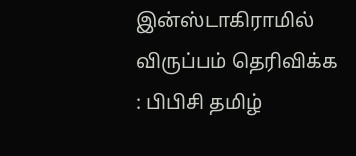இன்ஸ்டாகிராமில் விருப்பம் தெரிவிக்க : பிபிசி தமிழ்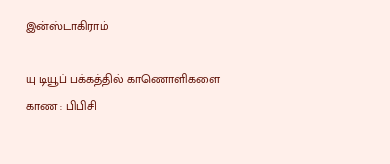இன்ஸ்டாகிராம்

யு டியூப் பக்கத்தில் காணொளிகளை காண : பிபிசி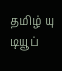தமிழ் யு டியூப்